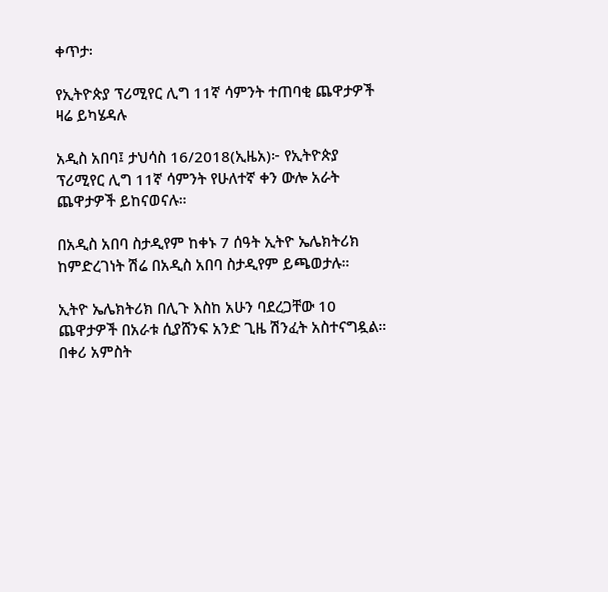ቀጥታ፡

የኢትዮጵያ ፕሪሚየር ሊግ 11ኛ ሳምንት ተጠባቂ ጨዋታዎች ዛሬ ይካሄዳሉ

አዲስ አበባ፤ ታህሳስ 16/2018(ኢዜአ)፦ የኢትዮጵያ ፕሪሚየር ሊግ 11ኛ ሳምንት የሁለተኛ ቀን ውሎ አራት ጨዋታዎች ይከናወናሉ።

በአዲስ አበባ ስታዲየም ከቀኑ 7 ሰዓት ኢትዮ ኤሌክትሪክ ከምድረገነት ሽሬ በአዲስ አበባ ስታዲየም ይጫወታሉ።

ኢትዮ ኤሌክትሪክ በሊጉ እስከ አሁን ባደረጋቸው 10 ጨዋታዎች በአራቱ ሲያሸንፍ አንድ ጊዜ ሽንፈት አስተናግዷል። በቀሪ አምስት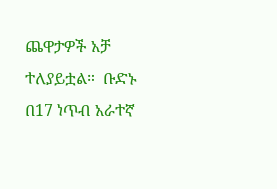ጨዋታዎች አቻ ተለያይቷል።  ቡድኑ በ17 ነጥብ አራተኛ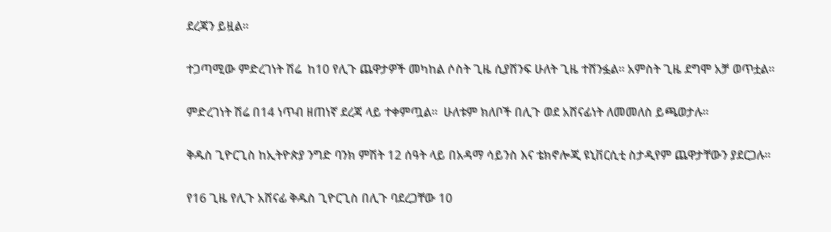ደረጃን ይዟል።

ተጋጣሚው ምድረገነት ሽሬ  ከ10 የሊጉ ጨዋታዎች መካከል ሶስት ጊዜ ሲያሸንፍ ሁለት ጊዜ ተሸንፏል። አምስት ጊዜ ደግሞ አቻ ወጥቷል።

ምድረገነት ሽሬ በ14 ነጥብ ዘጠነኛ ደረጃ ላይ ተቀምጧል።  ሁለቱም ክለቦች በሊጉ ወደ አሸናፊነት ለመመለስ ይጫወታሉ።

ቅዱስ ጊዮርጊስ ከኢትዮጵያ ንግድ ባንክ ምሽት 12 ሰዓት ላይ በአዳማ ሳይንስ እና ቴክኖሎጂ ዩኒቨርሲቲ ስታዲየም ጨዋታቸውን ያደርጋሉ።

የ16 ጊዜ የሊጉ አሸናፊ ቅዱስ ጊዮርጊስ በሊጉ ባደረጋቸው 10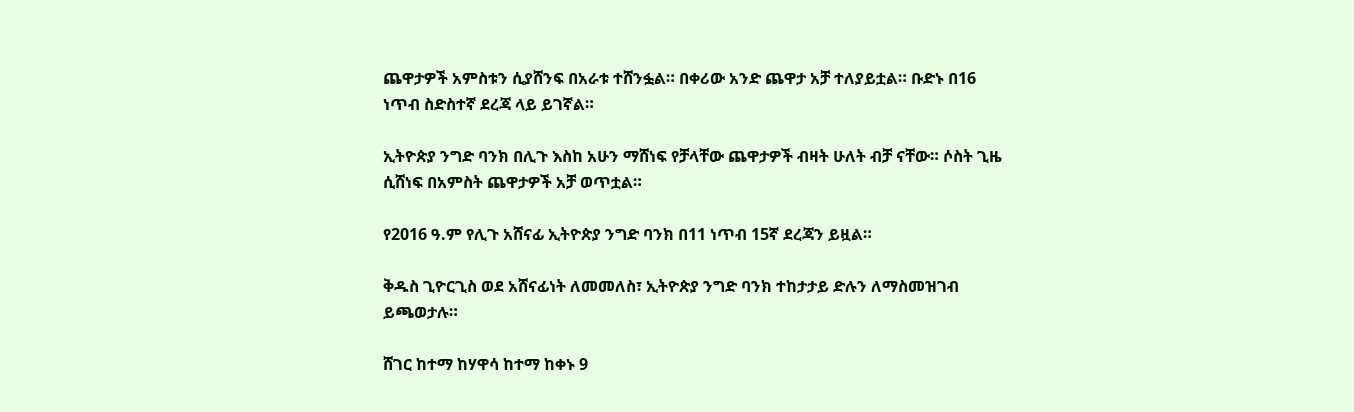ጨዋታዎች አምስቱን ሲያሸንፍ በአራቱ ተሸንፏል። በቀሪው አንድ ጨዋታ አቻ ተለያይቷል። ቡድኑ በ16 ነጥብ ስድስተኛ ደረጃ ላይ ይገኛል።

ኢትዮጵያ ንግድ ባንክ በሊጉ እስከ አሁን ማሸነፍ የቻላቸው ጨዋታዎች ብዛት ሁለት ብቻ ናቸው። ሶስት ጊዜ ሲሸነፍ በአምስት ጨዋታዎች አቻ ወጥቷል።

የ2016 ዓ.ም የሊጉ አሸናፊ ኢትዮጵያ ንግድ ባንክ በ11 ነጥብ 15ኛ ደረጃን ይዟል።

ቅዱስ ጊዮርጊስ ወደ አሸናፊነት ለመመለስ፣ ኢትዮጵያ ንግድ ባንክ ተከታታይ ድሉን ለማስመዝገብ ይጫወታሉ።

ሸገር ከተማ ከሃዋሳ ከተማ ከቀኑ 9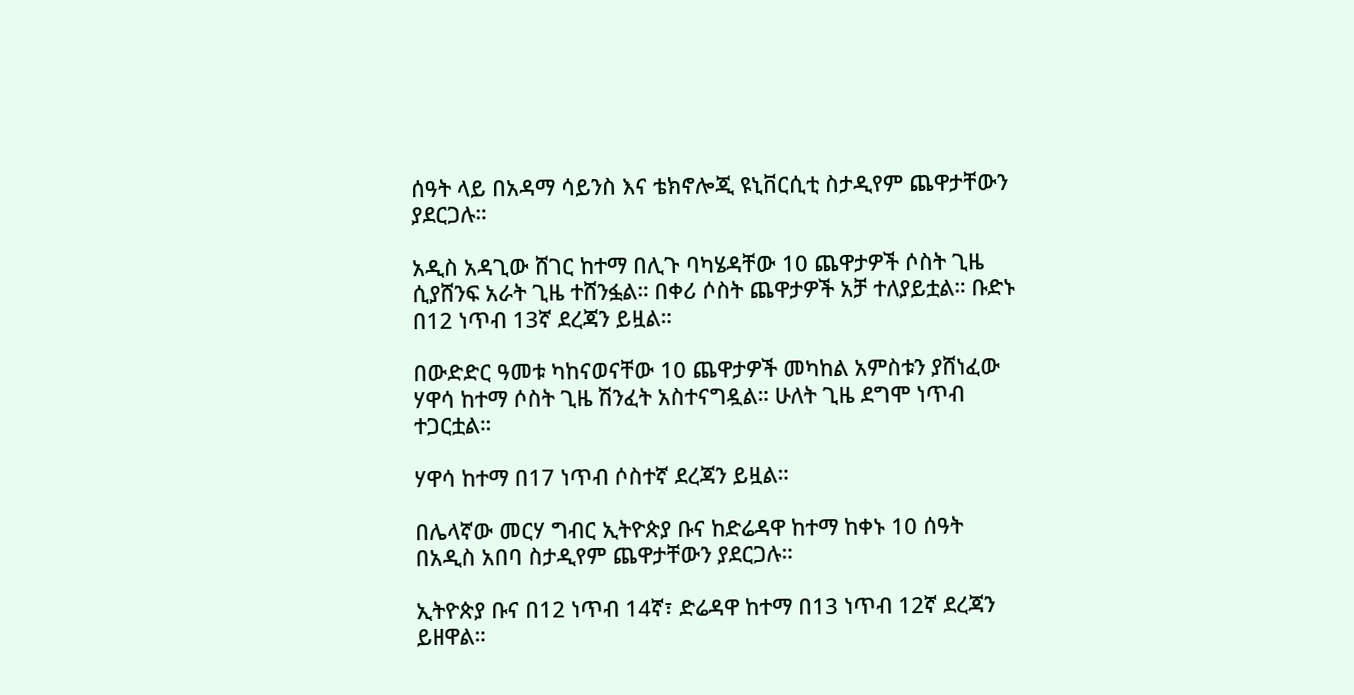ሰዓት ላይ በአዳማ ሳይንስ እና ቴክኖሎጂ ዩኒቨርሲቲ ስታዲየም ጨዋታቸውን ያደርጋሉ።

አዲስ አዳጊው ሸገር ከተማ በሊጉ ባካሄዳቸው 10 ጨዋታዎች ሶስት ጊዜ ሲያሸንፍ አራት ጊዜ ተሸንፏል። በቀሪ ሶስት ጨዋታዎች አቻ ተለያይቷል። ቡድኑ በ12 ነጥብ 13ኛ ደረጃን ይዟል።

በውድድር ዓመቱ ካከናወናቸው 10 ጨዋታዎች መካከል አምስቱን ያሸነፈው ሃዋሳ ከተማ ሶስት ጊዜ ሽንፈት አስተናግዷል። ሁለት ጊዜ ደግሞ ነጥብ ተጋርቷል።

ሃዋሳ ከተማ በ17 ነጥብ ሶስተኛ ደረጃን ይዟል።

በሌላኛው መርሃ ግብር ኢትዮጵያ ቡና ከድሬዳዋ ከተማ ከቀኑ 10 ሰዓት በአዲስ አበባ ስታዲየም ጨዋታቸውን ያደርጋሉ።

ኢትዮጵያ ቡና በ12 ነጥብ 14ኛ፣ ድሬዳዋ ከተማ በ13 ነጥብ 12ኛ ደረጃን ይዘዋል።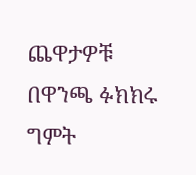ጨዋታዎቹ በዋንጫ ፉክክሩ ግምት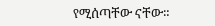የሚሰጣቸው ናቸው።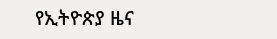የኢትዮጵያ ዜና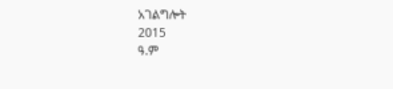አገልግሎት
2015
ዓ.ም